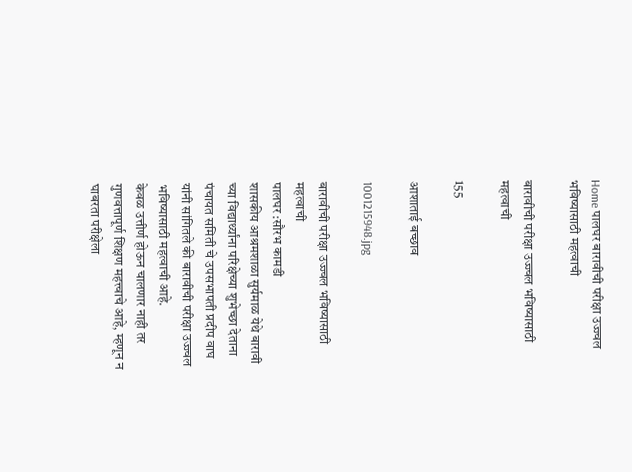Home पालघर बारावीची परीक्षा उज्ज्वल भविष्यासाठी महत्वाची

बारावीची परीक्षा उज्ज्वल भविष्यासाठी महत्वाची

155

आशाताई बच्छाव

1001215948.jpg

बारावीची परीक्षा उज्ज्वल भविष्यासाठी महत्वाची
पालघर :सौरभ कामडी
शासकीय आश्रमशाळा सुर्यमाळ येथे बारावी च्या विद्यार्थ्यांना परिक्षेच्या शुभेच्छा देताना पंचायत समिती चे उपसभापती प्रदीप वाघ यांनी सांगितले की बारावीची परीक्षा उज्ज्वल भविष्यासाठी महत्वाची आहे.
केवळ उत्तीर्ण होऊन चालणार नाही तर गुणवत्तापूर्ण शिक्षण महत्त्वाचे आहे, म्हणून न घाबरता परीक्षेला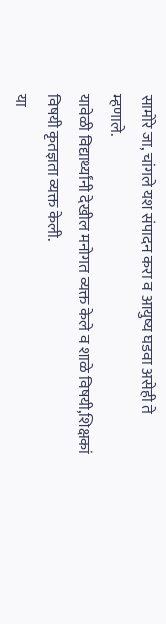सामोरे जा, चांगले यश संपादन करा व आयुष्य घडवा असेही ते म्हणाले.
यावेळी विद्यार्थ्यांनी देखील मनोगत व्यक्त केले व शाळे विषयी,शिक्षकां विषयी कृतज्ञता व्यक्त केली.
या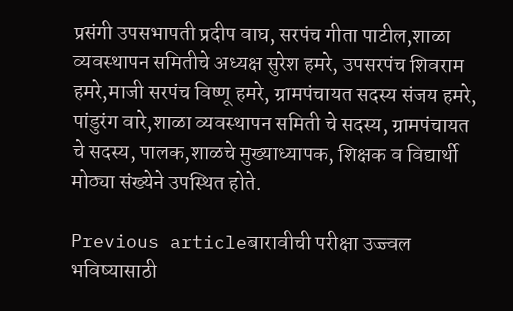प्रसंगी उपसभापती प्रदीप वाघ, सरपंच गीता पाटील,शाळा व्यवस्थापन समितीचे अध्यक्ष सुरेश हमरे, उपसरपंच शिवराम हमरे,माजी सरपंच विष्णू हमरे, ग्रामपंचायत सदस्य संजय हमरे, पांडुरंग वारे,शाळा व्यवस्थापन समिती चे सदस्य, ग्रामपंचायत चे सदस्य, पालक,शाळचे मुख्याध्यापक, शिक्षक व विद्यार्थी मोठ्या संख्येने उपस्थित होते.

Previous articleबारावीची परीक्षा उज्ज्वल भविष्यासाठी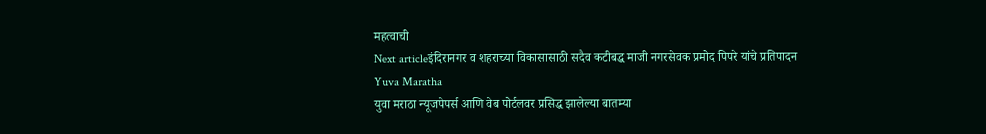महत्वाची
Next articleइंदिरानगर व शहराच्या विकासासाठी सदैव कटीबद्ध माजी नगरसेवक प्रमोद पिपरे यांचे प्रतिपादन
Yuva Maratha
युवा मराठा न्यूजपेपर्स आणि वेब पोर्टलवर प्रसिद्ध झालेल्या बातम्या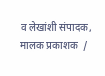व लेखांशी संपादक, मालक प्रकाशक  /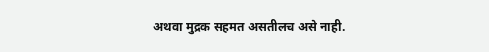अथवा मुद्रक सहमत असतीलच असे नाही.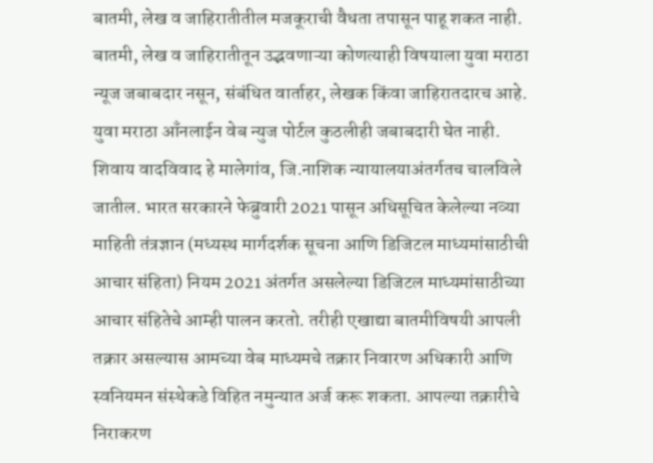बातमी, लेख व जाहिरातीतील मजकूराची वैधता तपासून पाहू शकत नाही. बातमी, लेख व जाहिरातीतून उद्भवणाऱ्या कोणत्याही विषयाला युवा मराठा न्यूज जबाबदार नसून, संबंधित वार्ताहर, लेखक किंवा जाहिरातदारच आहे. युवा मराठा आँनलाईन वेब न्युज पोर्टल कुठलीही जबाबदारी घेत नाही. शिवाय वादविवाद हे मालेगांव, जि.नाशिक न्यायालयाअंतर्गतच चालविले जातील. भारत सरकारने फेब्रुवारी 2021 पासून अधिसूचित केलेल्या नव्या माहिती तंत्रज्ञान (मध्यस्थ मार्गदर्शक सूचना आणि डिजिटल माध्यमांसाठीची आचार संहिता) नियम 2021 अंतर्गत असलेल्या डिजिटल माध्यमांसाठीच्या आचार संहितेचे आम्ही पालन करतो. तरीही एखाद्या बातमीविषयी आपली तक्रार असल्यास आमच्या वेब माध्यमचे तक्रार निवारण अधिकारी आणि स्वनियमन संस्थेकडे विहित नमुन्यात अर्ज करू शकता. आपल्या तक्रारीचे निराकरण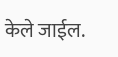केले जाईल.